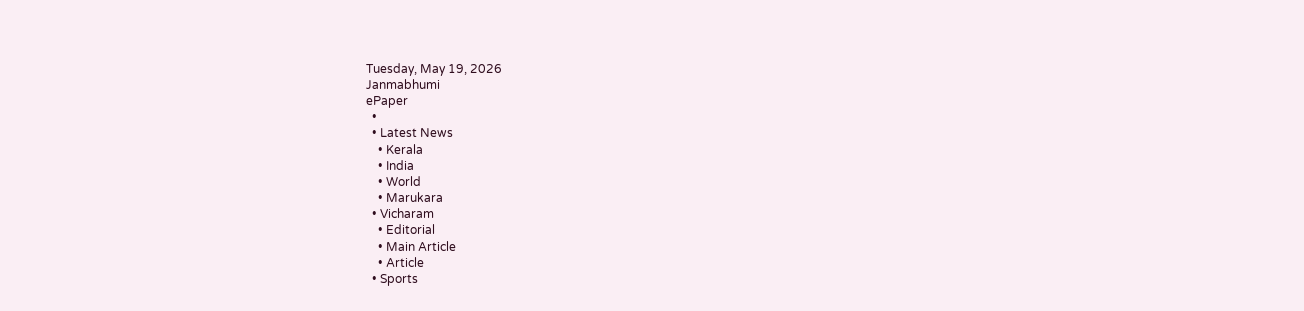Tuesday, May 19, 2026
Janmabhumi
ePaper
  •
  • Latest News
    • Kerala
    • India
    • World
    • Marukara
  • Vicharam
    • Editorial
    • Main Article
    • Article
  • Sports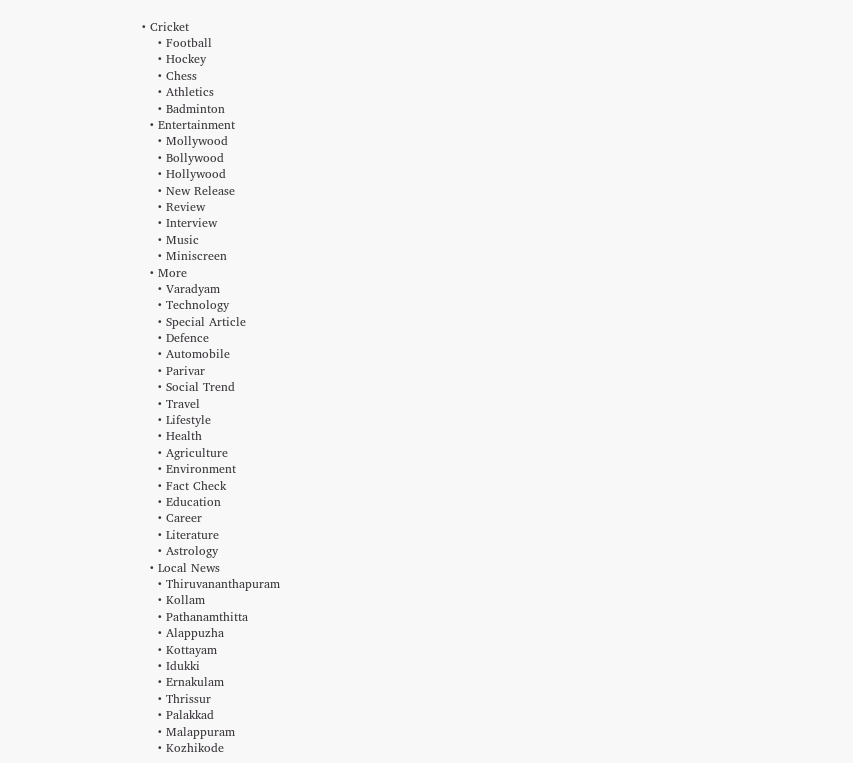• Cricket
    • Football
    • Hockey
    • Chess
    • Athletics
    • Badminton
  • Entertainment
    • Mollywood
    • Bollywood
    • Hollywood
    • New Release
    • Review
    • Interview
    • Music
    • Miniscreen
  • More
    • Varadyam
    • Technology
    • Special Article
    • Defence
    • Automobile
    • Parivar
    • Social Trend
    • Travel
    • Lifestyle
    • Health
    • Agriculture
    • Environment
    • Fact Check
    • Education
    • Career
    • Literature
    • Astrology
  • Local News
    • Thiruvananthapuram
    • Kollam
    • Pathanamthitta
    • Alappuzha
    • Kottayam
    • Idukki
    • Ernakulam
    • Thrissur
    • Palakkad
    • Malappuram
    • Kozhikode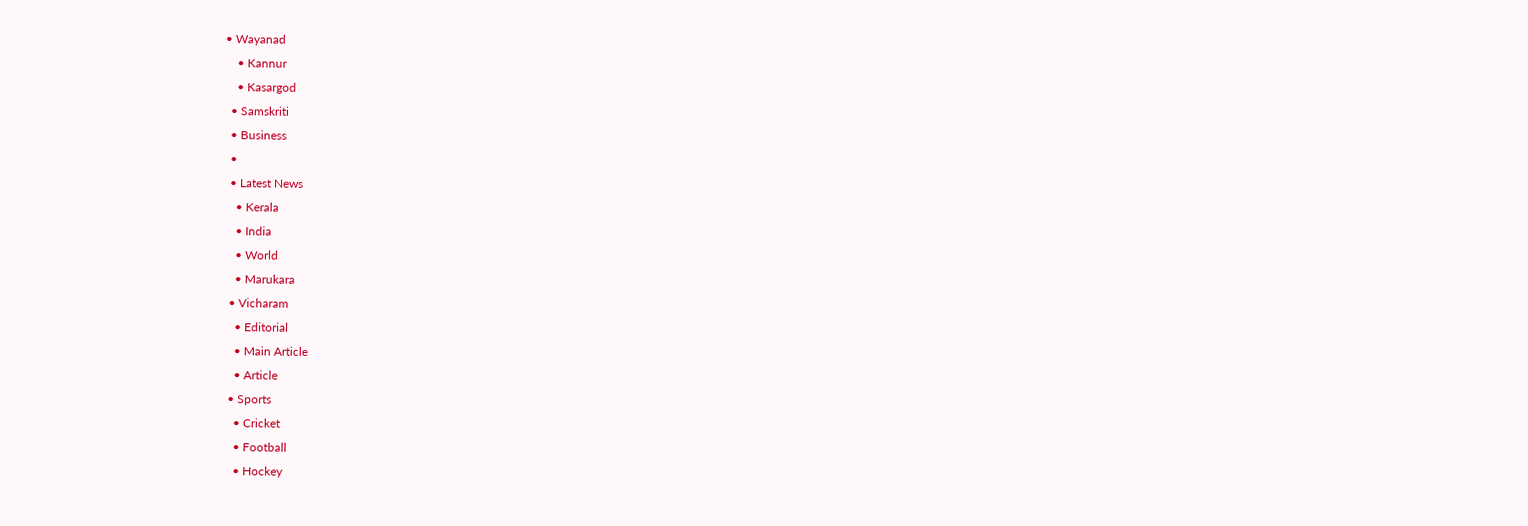• Wayanad
    • Kannur
    • Kasargod
  • Samskriti
  • Business
  •
  • Latest News
    • Kerala
    • India
    • World
    • Marukara
  • Vicharam
    • Editorial
    • Main Article
    • Article
  • Sports
    • Cricket
    • Football
    • Hockey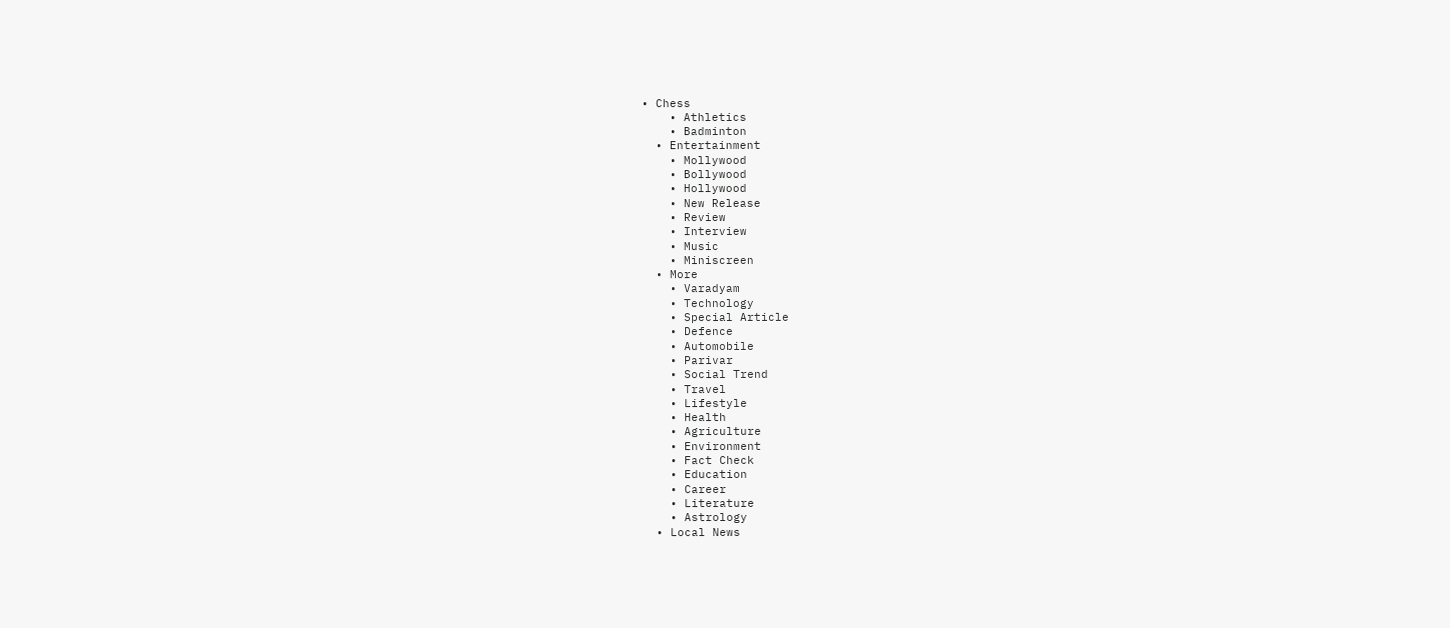• Chess
    • Athletics
    • Badminton
  • Entertainment
    • Mollywood
    • Bollywood
    • Hollywood
    • New Release
    • Review
    • Interview
    • Music
    • Miniscreen
  • More
    • Varadyam
    • Technology
    • Special Article
    • Defence
    • Automobile
    • Parivar
    • Social Trend
    • Travel
    • Lifestyle
    • Health
    • Agriculture
    • Environment
    • Fact Check
    • Education
    • Career
    • Literature
    • Astrology
  • Local News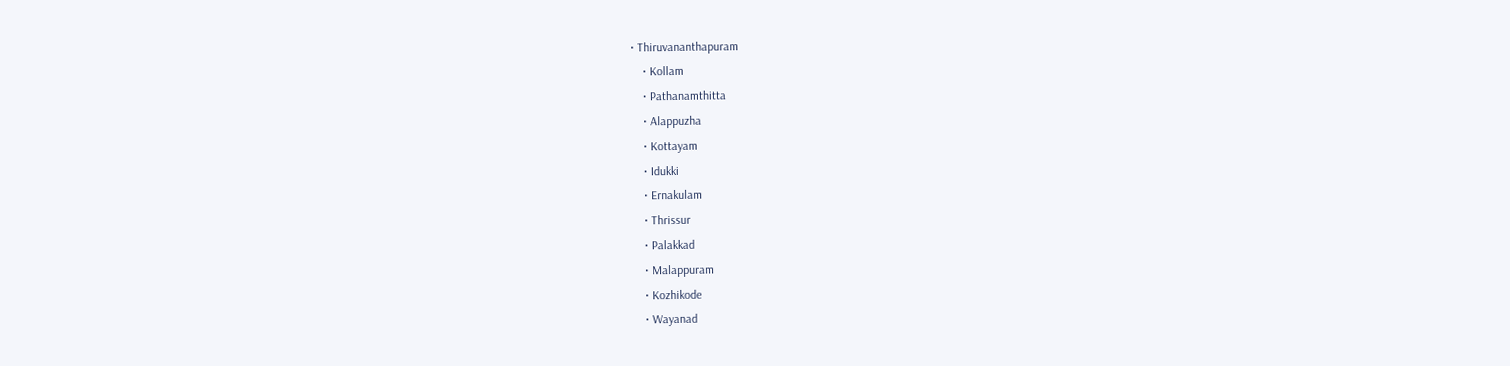• Thiruvananthapuram
    • Kollam
    • Pathanamthitta
    • Alappuzha
    • Kottayam
    • Idukki
    • Ernakulam
    • Thrissur
    • Palakkad
    • Malappuram
    • Kozhikode
    • Wayanad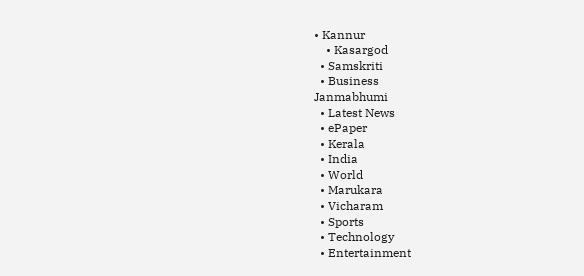• Kannur
    • Kasargod
  • Samskriti
  • Business
Janmabhumi
  • Latest News
  • ePaper
  • Kerala
  • India
  • World
  • Marukara
  • Vicharam
  • Sports
  • Technology
  • Entertainment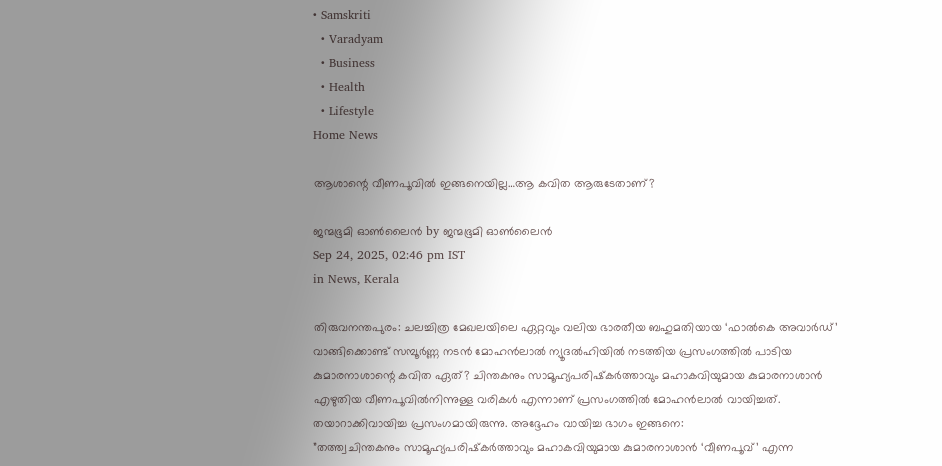• Samskriti
  • Varadyam
  • Business
  • Health
  • Lifestyle
Home News

ആശാന്റെ വീണപൂവിൽ ഇങ്ങനെയില്ല…ആ കവിത ആരുടേതാണ്?

ജന്മഭൂമി ഓണ്‍ലൈന്‍ by ജന്മഭൂമി ഓണ്‍ലൈന്‍
Sep 24, 2025, 02:46 pm IST
in News, Kerala

തിരുവനന്തപുരം: ചലച്ചിത്ര മേഖലയിലെ ഏറ്റവും വലിയ ഭാരതീയ ബഹുമതിയായ ‘ഫാൽകെ അവാർഡ്’ വാങ്ങിക്കൊണ്ട് സമ്പൂർണ്ണ നടൻ മോഹൻലാൽ ന്യൂദൽഹിയിൽ നടത്തിയ പ്രസംഗത്തിൽ പാടിയ കുമാരനാശാന്റെ കവിത ഏത്? ചിന്തകനും സാമൂഹ്യപരിഷ്‌കർത്താവും മഹാകവിയുമായ കുമാരനാശാൻ എഴുതിയ വീണപൂവിൽനിന്നുള്ള വരികൾ എന്നാണ് പ്രസംഗത്തിൽ മോഹൻലാൽ വായിച്ചത്. തയാറാക്കിവായിച്ച പ്രസംഗമായിരുന്നു. അദ്ദേഹം വായിച്ച ഭാഗം ഇങ്ങനെ:
”തത്ത്വചിന്തകനും സാമൂഹ്യപരിഷ്‌കർത്താവും മഹാകവിയുമായ കുമാരനാശാൻ ‘വീണപൂവ്’ എന്ന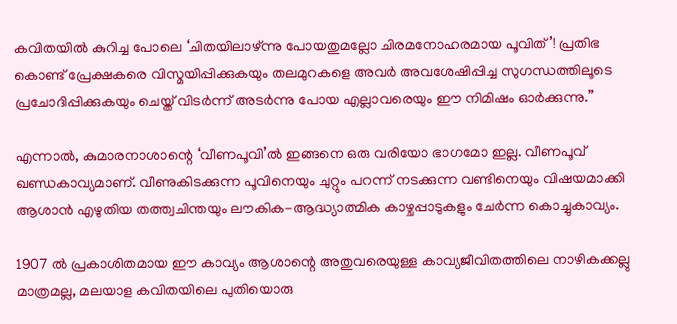കവിതയിൽ കുറിച്ച പോലെ ‘ചിതയിലാഴ്ന്നു പോയതുമല്ലോ ചിരമനോഹരമായ പൂവിത്’! പ്രതിഭ കൊണ്ട് പ്രേക്ഷകരെ വിസ്മയിപ്പിക്കുകയും തലമുറകളെ അവർ അവശേഷിപ്പിച്ച സുഗന്ധത്തിലൂടെ പ്രചോദിപ്പിക്കുകയും ചെയ്ത് വിടർന്ന് അടർന്നു പോയ എല്ലാവരെയും ഈ നിമിഷം ഓർക്കുന്നു.”

എന്നാൽ, കുമാരനാശാന്റെ ‘വീണപൂവി’ൽ ഇങ്ങനെ ഒരു വരിയോ ഭാഗമോ ഇല്ല. വീണപൂവ് ഖണ്ഡകാവ്യമാണ്. വീണുകിടക്കുന്ന പൂവിനെയും ചുറ്റും പറന്ന് നടക്കുന്ന വണ്ടിനെയും വിഷയമാക്കി ആശാൻ എഴുതിയ തത്ത്വചിന്തയും ലൗകിക-ആദ്ധ്യാത്മിക കാഴ്ചപ്പാടുകളും ചേർന്ന കൊച്ചുകാവ്യം.

1907 ൽ പ്രകാശിതമായ ഈ കാവ്യം ആശാന്റെ അതുവരെയുള്ള കാവ്യജീവിതത്തിലെ നാഴികക്കല്ലു മാത്രമല്ല, മലയാള കവിതയിലെ പുതിയൊരു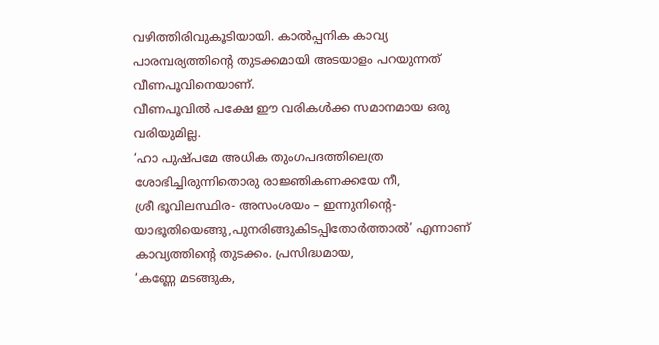വഴിത്തിരിവുകൂടിയായി. കാൽപ്പനിക കാവ്യ പാരമ്പര്യത്തിന്റെ തുടക്കമായി അടയാളം പറയുന്നത് വീണപൂവിനെയാണ്.
വീണപൂവിൽ പക്ഷേ ഈ വരികൾക്ക സമാനമായ ഒരു വരിയുമില്ല.
‘ഹാ പുഷ്പമേ അധിക തുംഗപദത്തിലെത്ര
ശോഭിച്ചിരുന്നിതൊരു രാജ്ഞികണക്കയേ നീ,
ശ്രീ ഭൂവിലസ്ഥിര- അസംശയം – ഇന്നുനിന്റെ-
യാഭൂതിയെങ്ങു,പുനരിങ്ങുകിടപ്പിതോർത്താൽ’ എന്നാണ് കാവ്യത്തിന്റെ തുടക്കം. പ്രസിദ്ധമായ,
‘കണ്ണേ മടങ്ങുക,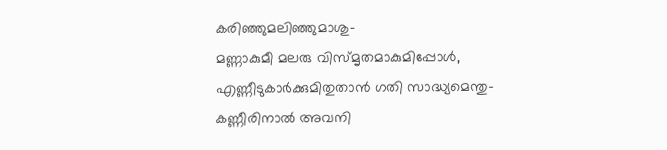കരിഞ്ഞുമലിഞ്ഞുമാശു-
മണ്ണാകുമീ മലരു വിസ്മൃതമാകുമിപ്പോൾ,
എണ്ണീടുകാർക്കുമിതുതാൻ ഗതി സാദ്ധ്യമെന്തു-
കണ്ണീരിനാൽ അവനി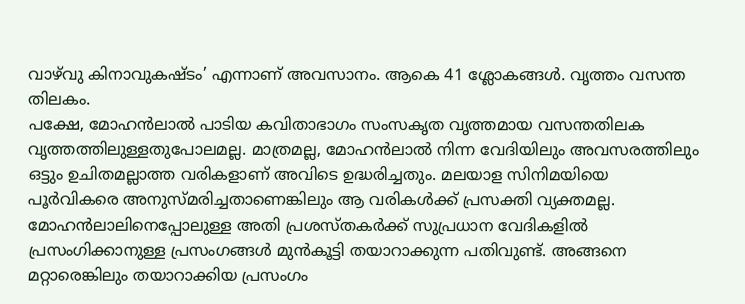വാഴ്‌വു കിനാവുകഷ്ടം’ എന്നാണ് അവസാനം. ആകെ 41 ശ്ലോകങ്ങൾ. വൃത്തം വസന്ത തിലകം.
പക്ഷേ, മോഹൻലാൽ പാടിയ കവിതാഭാഗം സംസകൃത വൃത്തമായ വസന്തതിലക വൃത്തത്തിലുള്ളതുപോലമല്ല. മാത്രമല്ല, മോഹൻലാൽ നിന്ന വേദിയിലും അവസരത്തിലും ഒട്ടും ഉചിതമല്ലാത്ത വരികളാണ് അവിടെ ഉദ്ധരിച്ചതും. മലയാള സിനിമയിയെ പൂർവികരെ അനുസ്മരിച്ചതാണെങ്കിലും ആ വരികൾക്ക് പ്രസക്തി വ്യക്തമല്ല.
മോഹൻലാലിനെപ്പോലുള്ള അതി പ്രശസ്തകർക്ക് സുപ്രധാന വേദികളിൽ പ്രസംഗിക്കാനുള്ള പ്രസംഗങ്ങൾ മുൻകൂട്ടി തയാറാക്കുന്ന പതിവുണ്ട്. അങ്ങനെ മറ്റാരെങ്കിലും തയാറാക്കിയ പ്രസംഗം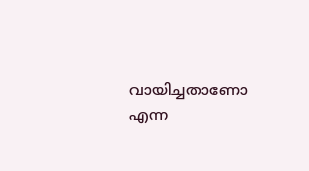വായിച്ചതാണോ എന്ന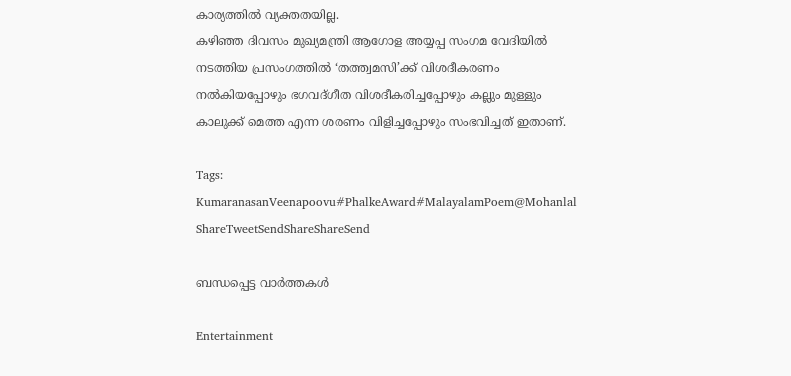കാര്യത്തിൽ വ്യക്തതയില്ല.
കഴിഞ്ഞ ദിവസം മുഖ്യമന്ത്രി ആഗോള അയ്യപ്പ സംഗമ വേദിയിൽ നടത്തിയ പ്രസംഗത്തിൽ ‘തത്ത്വമസി’ക്ക് വിശദീകരണം നൽകിയപ്പോഴും ഭഗവദ്ഗീത വിശദീകരിച്ചപ്പോഴും കല്ലും മുള്ളും കാലുക്ക് മെത്ത എന്ന ശരണം വിളിച്ചപ്പോഴും സംഭവിച്ചത് ഇതാണ്.

Tags: KumaranasanVeenapoovu#PhalkeAward#MalayalamPoem@Mohanlal
ShareTweetSendShareShareSend

ബന്ധപ്പെട്ട വാര്‍ത്തകള്‍

Entertainment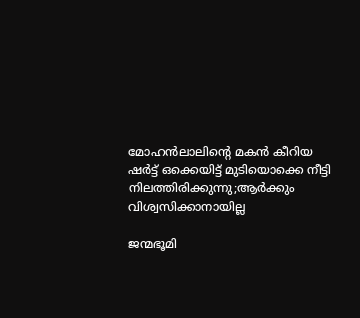മോഹൻലാലിന്റെ മകൻ കീറിയ ഷർട്ട് ഒക്കെയിട്ട് മുടിയൊക്കെ നീട്ടി നിലത്തിരിക്കുന്നു;ആർക്കും വിശ്വസിക്കാനായില്ല

ജന്മഭൂമി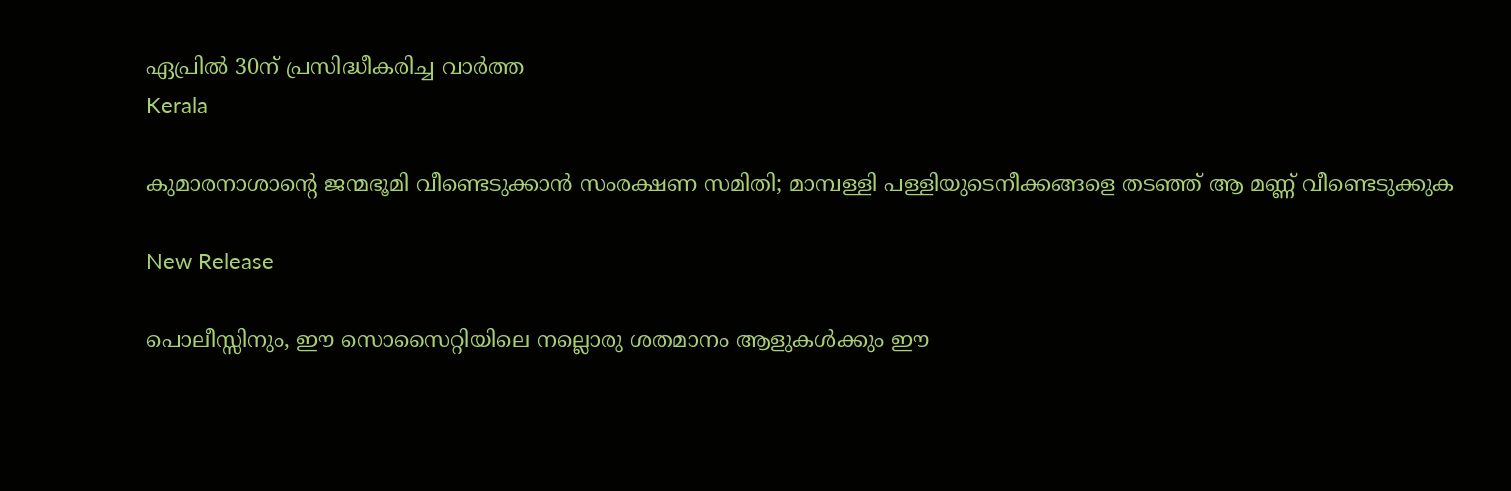ഏപ്രില്‍ 30ന് പ്രസിദ്ധീകരിച്ച വാര്‍ത്ത
Kerala

കുമാരനാശാന്റെ ജന്മഭൂമി വീണ്ടെടുക്കാന്‍ സംരക്ഷണ സമിതി; മാമ്പള്ളി പള്ളിയുടെനീക്കങ്ങളെ തടഞ്ഞ് ആ മണ്ണ് വീണ്ടെടുക്കുക

New Release

പൊലീസ്സിനും, ഈ സൊസൈറ്റിയിലെ നല്ലൊരു ശതമാനം ആളുകൾക്കും ഈ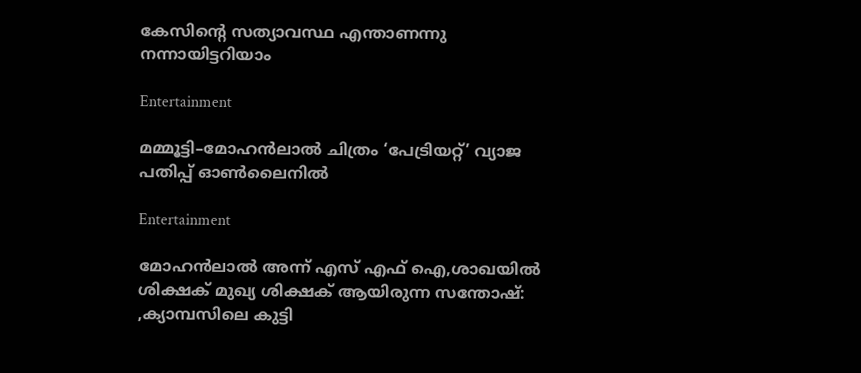കേസിന്റെ സത്യാവസ്ഥ എന്താണന്നു നന്നായിട്ടറിയാം

Entertainment

മമ്മൂട്ടി–മോഹൻലാൽ ചിത്രം ‘പേട്രിയറ്റ്’ വ്യാജ പതിപ്പ് ഓൺലൈനിൽ

Entertainment

മോഹൻലാൽ അന്ന് എസ് എഫ് ഐ,ശാഖയിൽ ശിക്ഷക് മുഖ്യ ശിക്ഷക് ആയിരുന്ന സന്തോഷ്: ,ക്യാമ്പസിലെ കുട്ടി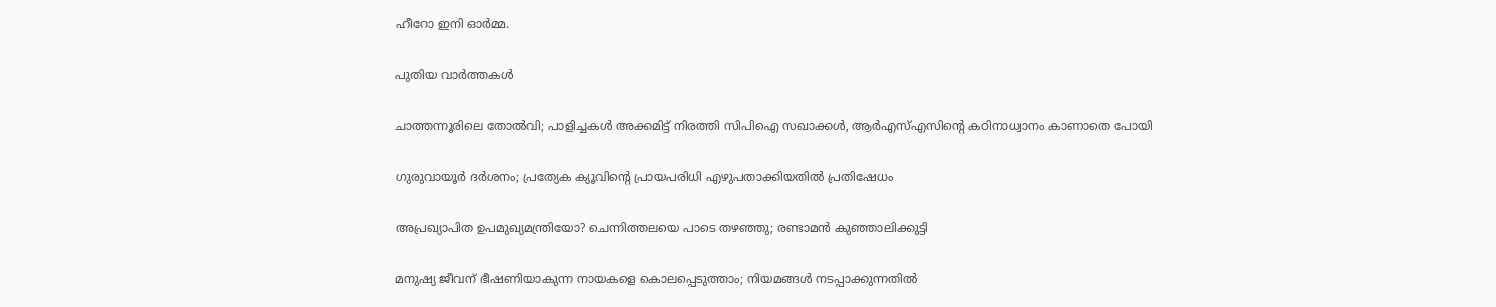ഹീറോ ഇനി ഓർമ്മ.

പുതിയ വാര്‍ത്തകള്‍

ചാത്തന്നൂരിലെ തോല്‍വി; പാളിച്ചകള്‍ അക്കമിട്ട് നിരത്തി സിപിഐ സഖാക്കള്‍, ആര്‍എസ്എസിന്റെ കഠിനാധ്വാനം കാണാതെ പോയി

ഗുരുവായൂര്‍ ദര്‍ശനം; പ്രത്യേക ക്യൂവിന്റെ പ്രായപരിധി എഴുപതാക്കിയതില്‍ പ്രതിഷേധം

അപ്രഖ്യാപിത ഉപമുഖ്യമന്ത്രിയോ? ചെന്നിത്തലയെ പാടെ തഴഞ്ഞു; രണ്ടാമന്‍ കുഞ്ഞാലിക്കുട്ടി

മനുഷ്യ ജീവന് ഭീഷണിയാകുന്ന നായകളെ കൊലപ്പെടുത്താം; നിയമങ്ങൾ നടപ്പാക്കുന്നതിൽ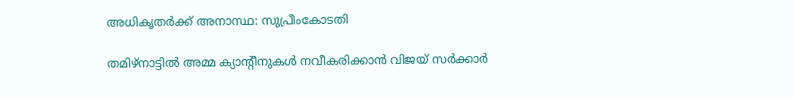അധികൃതർക്ക് അനാസ്ഥ: സുപ്രീംകോടതി

തമിഴ്നാട്ടിൽ അമ്മ ക്യാന്‍റീനുകൾ നവീകരിക്കാൻ വിജയ് സർക്കാർ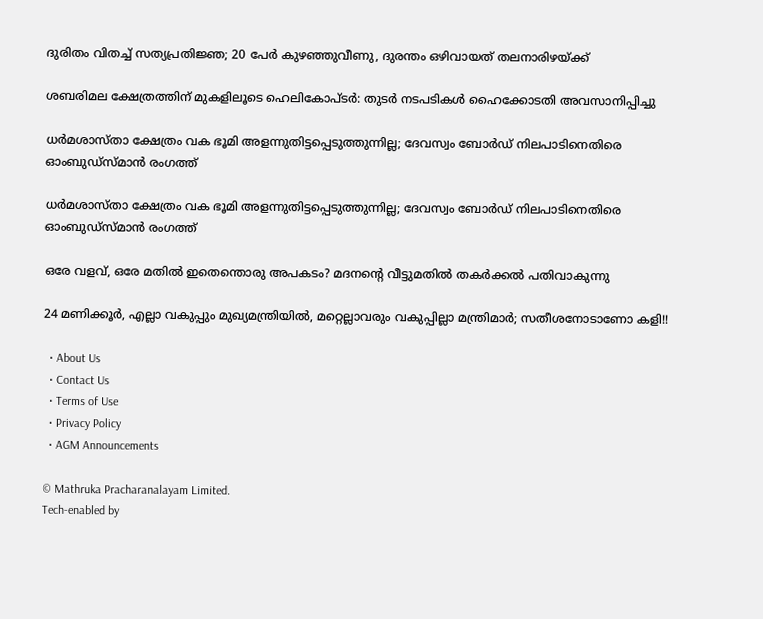ദുരിതം വിതച്ച് സത്യപ്രതിജ്ഞ; 20 പേര്‍ കുഴഞ്ഞുവീണു, ദുരന്തം ഒഴിവായത് തലനാരിഴയ്‌ക്ക്

ശബരിമല ക്ഷേത്രത്തിന് മുകളിലൂടെ ഹെലികോപ്ടര്‍: തുടര്‍ നടപടികള്‍ ഹൈക്കോടതി അവസാനിപ്പിച്ചു

ധര്‍മശാസ്താ ക്ഷേത്രം വക ഭൂമി അളന്നുതിട്ടപ്പെടുത്തുന്നില്ല; ദേവസ്വം ബോര്‍ഡ് നിലപാടിനെതിരെ ഓംബുഡ്‌സ്മാന്‍ രംഗത്ത്

ധര്‍മശാസ്താ ക്ഷേത്രം വക ഭൂമി അളന്നുതിട്ടപ്പെടുത്തുന്നില്ല; ദേവസ്വം ബോര്‍ഡ് നിലപാടിനെതിരെ ഓംബുഡ്‌സ്മാന്‍ രംഗത്ത്

ഒരേ വളവ്, ഒരേ മതില്‍ ഇതെന്തൊരു അപകടം? മദനന്റെ വീട്ടുമതില്‍ തകര്‍ക്കല്‍ പതിവാകുന്നു

24 മണിക്കൂർ, എല്ലാ വകുപ്പും മുഖ്യമന്ത്രിയിൽ, മറ്റെല്ലാവരും വകുപ്പില്ലാ മന്ത്രിമാർ; സതീശനോടാണോ കളി!!

  • About Us
  • Contact Us
  • Terms of Use
  • Privacy Policy
  • AGM Announcements

© Mathruka Pracharanalayam Limited.
Tech-enabled by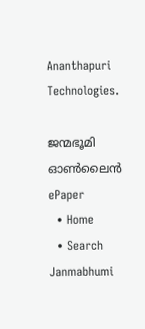Ananthapuri Technologies.

ജന്മഭൂമി ഓണ്‍ലൈന്‍
ePaper
  • Home
  • Search Janmabhumi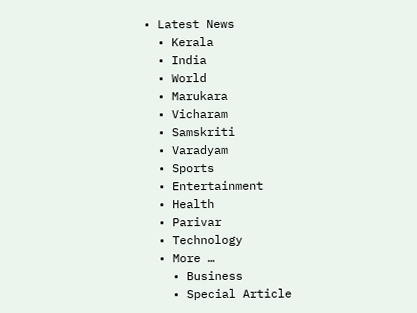• Latest News
  • Kerala
  • India
  • World
  • Marukara
  • Vicharam
  • Samskriti
  • Varadyam
  • Sports
  • Entertainment
  • Health
  • Parivar
  • Technology
  • More …
    • Business
    • Special Article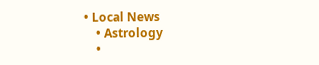• Local News
    • Astrology
    •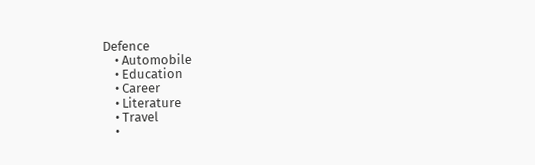Defence
    • Automobile
    • Education
    • Career
    • Literature
    • Travel
    •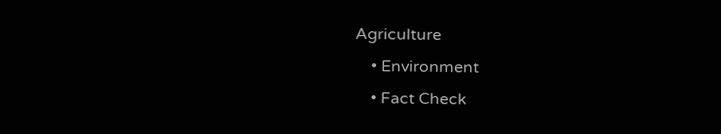Agriculture
    • Environment
    • Fact Check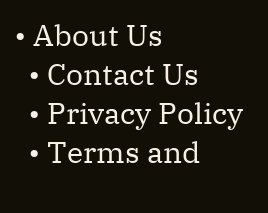• About Us
  • Contact Us
  • Privacy Policy
  • Terms and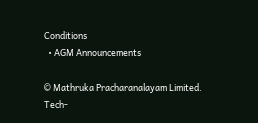Conditions
  • AGM Announcements

© Mathruka Pracharanalayam Limited.
Tech-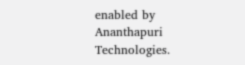enabled by Ananthapuri Technologies.